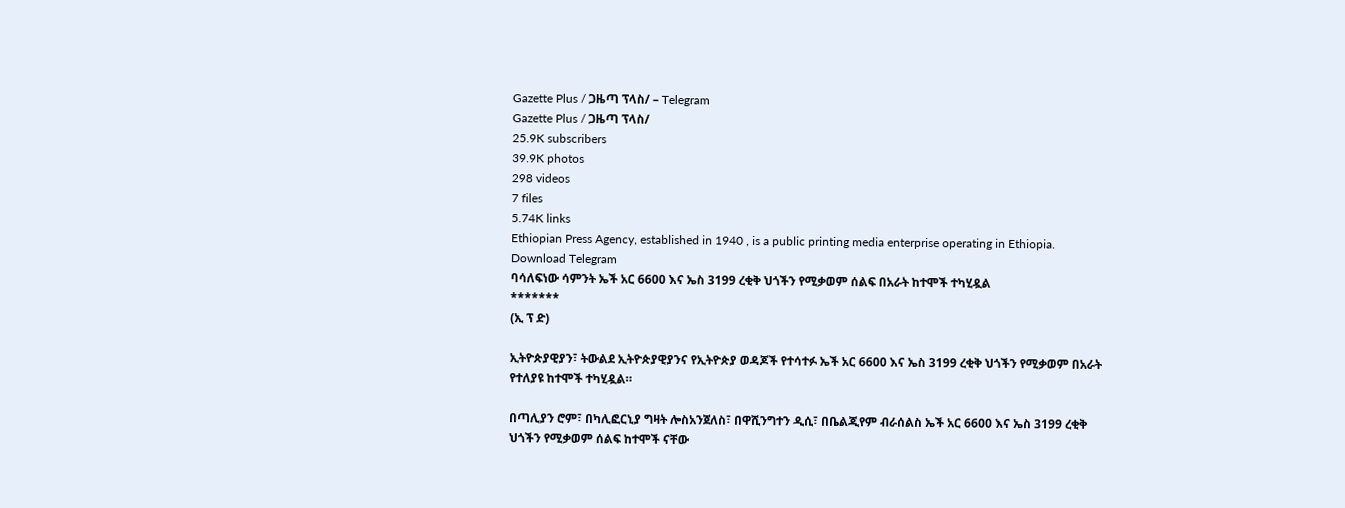Gazette Plus / ጋዜጣ ፕላስ/ – Telegram
Gazette Plus / ጋዜጣ ፕላስ/
25.9K subscribers
39.9K photos
298 videos
7 files
5.74K links
Ethiopian Press Agency, established in 1940 , is a public printing media enterprise operating in Ethiopia.
Download Telegram
ባሳለፍነው ሳምንት ኤች አር 6600 እና ኤስ 3199 ረቂቅ ህጎችን የሚቃወም ሰልፍ በአራት ከተሞች ተካሂዷል
*******
(ኢ ፕ ድ)

ኢትዮጵያዊያን፣ ትውልደ ኢትዮጵያዊያንና የኢትዮጵያ ወዳጆች የተሳተፉ ኤች አር 6600 እና ኤስ 3199 ረቂቅ ህጎችን የሚቃወም በአራት የተለያዩ ከተሞች ተካሂዷል።

በጣሊያን ሮም፣ በካሊፎርኒያ ግዛት ሎስአንጀለስ፣ በዋሺንግተን ዲሲ፣ በቤልጂየም ብራሰልስ ኤች አር 6600 እና ኤስ 3199 ረቂቅ ህጎችን የሚቃወም ሰልፍ ከተሞች ናቸው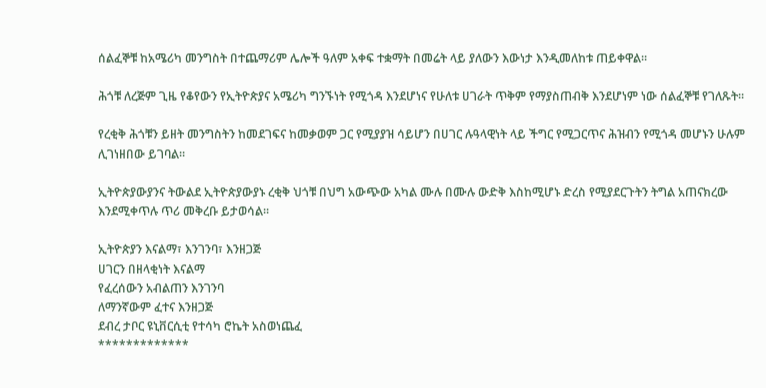ሰልፈኞቹ ከአሜሪካ መንግስት በተጨማሪም ሌሎች ዓለም አቀፍ ተቋማት በመሬት ላይ ያለውን እውነታ እንዲመለከቱ ጠይቀዋል።

ሕጎቹ ለረጅም ጊዜ የቆየውን የኢትዮጵያና አሜሪካ ግንኙነት የሚጎዳ እንደሆነና የሁለቱ ሀገራት ጥቅም የማያስጠብቅ እንደሆነም ነው ሰልፈኞቹ የገለጹት።

የረቂቅ ሕጎቹን ይዘት መንግስትን ከመደገፍና ከመቃወም ጋር የሚያያዝ ሳይሆን በሀገር ሉዓላዊነት ላይ ችግር የሚጋርጥና ሕዝብን የሚጎዳ መሆኑን ሁሉም ሊገነዘበው ይገባል።

ኢትዮጵያውያንና ትውልደ ኢትዮጵያውያኑ ረቂቅ ህጎቹ በህግ አውጭው አካል ሙሉ በሙሉ ውድቅ እስከሚሆኑ ድረስ የሚያደርጉትን ትግል አጠናክረው እንደሚቀጥሉ ጥሪ መቅረቡ ይታወሳል፡፡

ኢትዮጵያን እናልማ፣ እንገንባ፣ እንዘጋጅ
ሀገርን በዘላቂነት እናልማ
የፈረሰውን አብልጠን እንገንባ
ለማንኛውም ፈተና እንዘጋጅ
ደብረ ታቦር ዩኒቨርሲቲ የተሳካ ሮኬት አስወነጨፈ
*************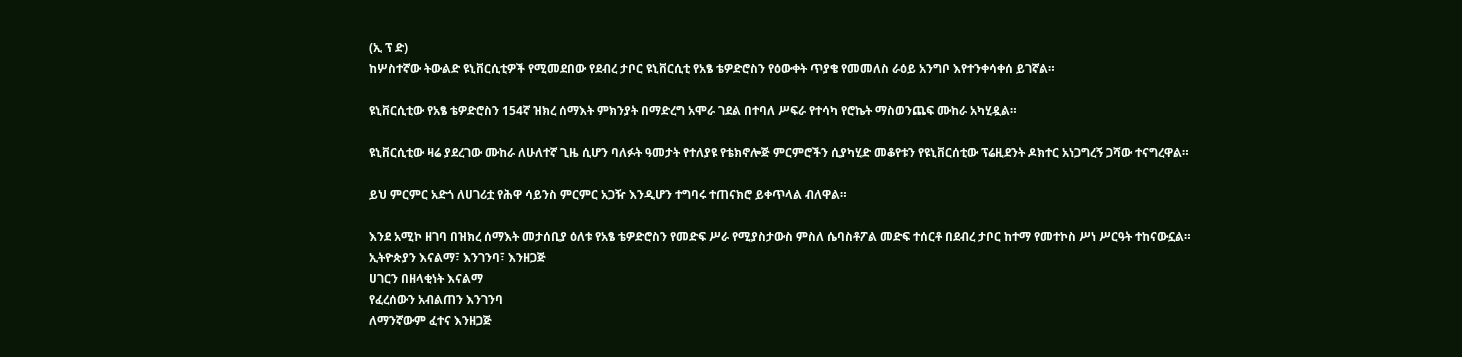(ኢ ፕ ድ)
ከሦስተኛው ትውልድ ዩኒቨርሲቲዎች የሚመደበው የደብረ ታቦር ዩኒቨርሲቲ የአፄ ቴዎድሮስን የዕውቀት ጥያቄ የመመለስ ራዕይ አንግቦ እየተንቀሳቀሰ ይገኛል።

ዩኒቨርሲቲው የአፄ ቴዎድሮስን 154ኛ ዝክረ ሰማእት ምክንያት በማድረግ አሞራ ገደል በተባለ ሥፍራ የተሳካ የሮኬት ማስወንጨፍ ሙከራ አካሂዷል።

ዩኒቨርሲቲው ዛሬ ያደረገው ሙከራ ለሁለተኛ ጊዜ ሲሆን ባለፉት ዓመታት የተለያዩ የቴክኖሎጅ ምርምሮችን ሲያካሂድ መቆየቱን የዩኒቨርሰቲው ፕሬዚደንት ዶክተር አነጋግረኝ ጋሻው ተናግረዋል።

ይህ ምርምር አድጎ ለሀገሪቷ የሕዋ ሳይንስ ምርምር አጋዥ እንዲሆን ተግባሩ ተጠናክሮ ይቀጥላል ብለዋል።

እንደ አሚኮ ዘገባ በዝክረ ሰማእት መታሰቢያ ዕለቱ የአፄ ቴዎድሮስን የመድፍ ሥራ የሚያስታውስ ምስለ ሴባስቶፖል መድፍ ተሰርቶ በደብረ ታቦር ከተማ የመተኮስ ሥነ ሥርዓት ተከናውኗል።
ኢትዮጵያን እናልማ፣ እንገንባ፣ እንዘጋጅ
ሀገርን በዘላቂነት እናልማ
የፈረሰውን አብልጠን እንገንባ
ለማንኛውም ፈተና እንዘጋጅ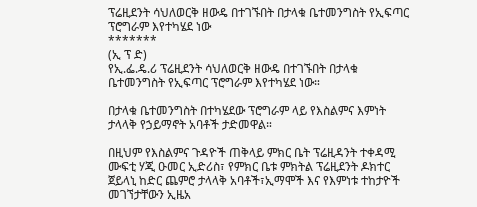ፕሬዚደንት ሳህለወርቅ ዘውዴ በተገኙበት በታላቁ ቤተመንግስት የኢፍጣር ፕሮግራም እየተካሄደ ነው
*******
(ኢ ፕ ድ)
የኢ.ፌ.ዴ.ሪ ፕሬዚደንት ሳህለወርቅ ዘውዴ በተገኙበት በታላቁ ቤተመንግስት የኢፍጣር ፕሮግራም እየተካሄደ ነው።

በታላቁ ቤተመንግስት በተካሄደው ፕሮግራም ላይ የእስልምና እምነት ታላላቅ የኃይማኖት አባቶች ታድመዋል።

በዚህም የእስልምና ጉዳዮች ጠቅላይ ምክር ቤት ፕሬዚዳንት ተቀዳሚ ሙፍቲ ሃጂ ዑመር ኢድሪስ፣ የምክር ቤቱ ምክትል ፕሬዚደንት ዶክተር ጀይላኒ ከድር ጨምሮ ታላላቅ አባቶች፣ኢማሞች እና የእምነቱ ተከታዮች መገኘታቸውን ኢዜአ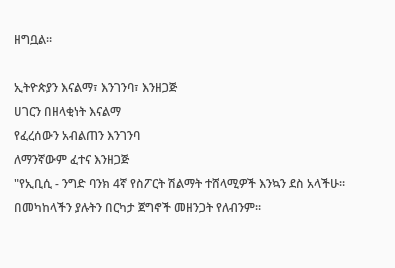ዘግቧል።

ኢትዮጵያን እናልማ፣ እንገንባ፣ እንዘጋጅ
ሀገርን በዘላቂነት እናልማ
የፈረሰውን አብልጠን እንገንባ
ለማንኛውም ፈተና እንዘጋጅ
"የኢቢሲ - ንግድ ባንክ 4ኛ የስፖርት ሽልማት ተሸላሚዎች እንኳን ደስ አላችሁ። በመካከላችን ያሉትን በርካታ ጀግኖች መዘንጋት የለብንም።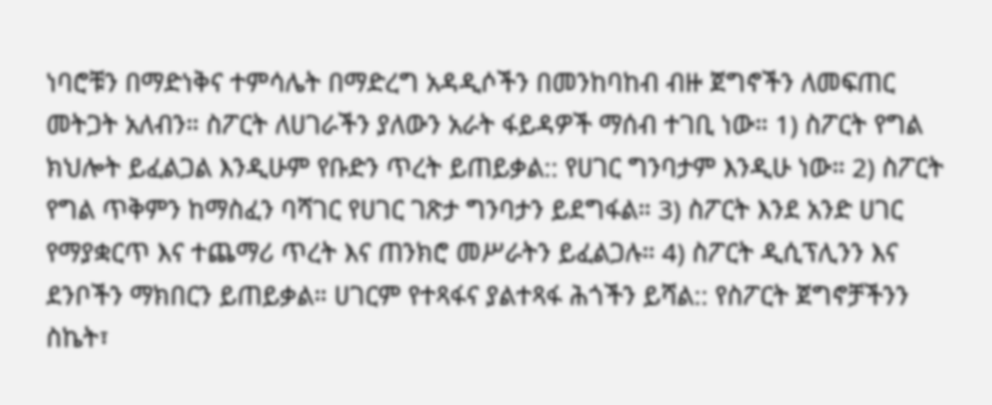ነባሮቹን በማድነቅና ተምሳሌት በማድረግ አዳዲሶችን በመንከባከብ ብዙ ጀግኖችን ለመፍጠር መትጋት አለብን። ስፖርት ለሀገራችን ያለውን አራት ፋይዳዎች ማሰብ ተገቢ ነው። 1) ስፖርት የግል ክህሎት ይፈልጋል እንዲሁም የቡድን ጥረት ይጠይቃል:: የሀገር ግንባታም እንዲሁ ነው። 2) ስፖርት የግል ጥቅምን ከማስፈን ባሻገር የሀገር ገጽታ ግንባታን ይደግፋል። 3) ስፖርት እንደ አንድ ሀገር የማያቋርጥ እና ተጨማሪ ጥረት እና ጠንክሮ መሥራትን ይፈልጋሉ። 4) ስፖርት ዲሲፕሊንን እና ደንቦችን ማክበርን ይጠይቃል። ሀገርም የተጻፋና ያልተጻፋ ሕጎችን ይሻል:: የስፖርት ጀግኖቻችንን ስኬት፣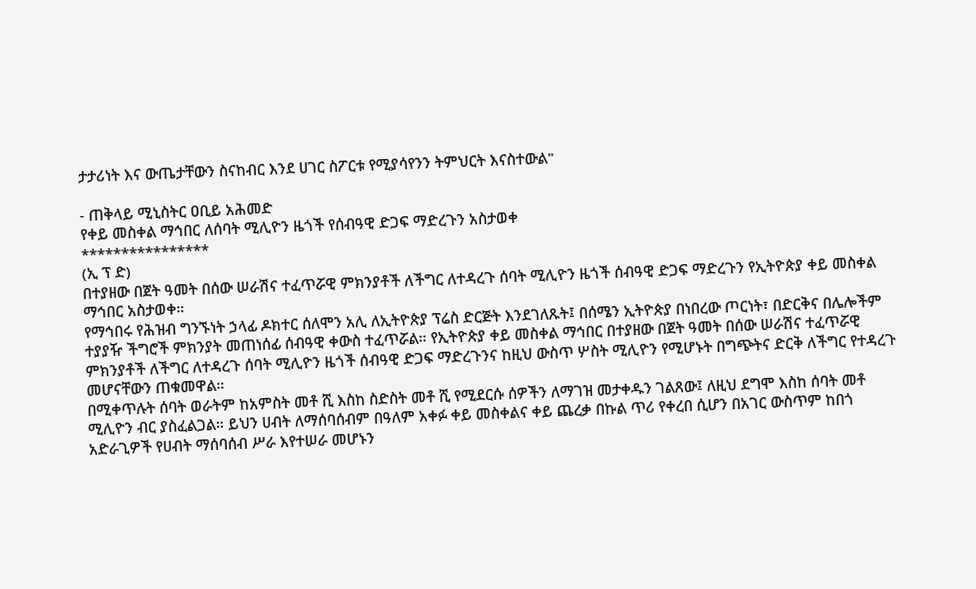ታታሪነት እና ውጤታቸውን ስናከብር እንደ ሀገር ስፖርቱ የሚያሳየንን ትምህርት እናስተውል"

- ጠቅላይ ሚኒስትር ዐቢይ አሕመድ
የቀይ መስቀል ማኅበር ለሰባት ሚሊዮን ዜጎች የሰብዓዊ ድጋፍ ማድረጉን አስታወቀ
****************
(ኢ ፕ ድ)
በተያዘው በጀት ዓመት በሰው ሠራሽና ተፈጥሯዊ ምክንያቶች ለችግር ለተዳረጉ ሰባት ሚሊዮን ዜጎች ሰብዓዊ ድጋፍ ማድረጉን የኢትዮጵያ ቀይ መስቀል ማኅበር አስታወቀ።
የማኅበሩ የሕዝብ ግንኙነት ኃላፊ ዶክተር ሰለሞን አሊ ለኢትዮጵያ ፕሬስ ድርጅት እንደገለጹት፤ በሰሜን ኢትዮጵያ በነበረው ጦርነት፣ በድርቅና በሌሎችም ተያያዥ ችግሮች ምክንያት መጠነሰፊ ሰብዓዊ ቀውስ ተፈጥሯል። የኢትዮጵያ ቀይ መስቀል ማኅበር በተያዘው በጀት ዓመት በሰው ሠራሽና ተፈጥሯዊ ምክንያቶች ለችግር ለተዳረጉ ሰባት ሚሊዮን ዜጎች ሰብዓዊ ድጋፍ ማድረጉንና ከዚህ ውስጥ ሦስት ሚሊዮን የሚሆኑት በግጭትና ድርቅ ለችግር የተዳረጉ መሆናቸውን ጠቁመዋል።
በሚቀጥሉት ሰባት ወራትም ከአምስት መቶ ሺ እስከ ስድስት መቶ ሺ የሚደርሱ ሰዎችን ለማገዝ መታቀዱን ገልጸው፤ ለዚህ ደግሞ እስከ ሰባት መቶ ሚሊዮን ብር ያስፈልጋል። ይህን ሀብት ለማሰባሰብም በዓለም አቀፉ ቀይ መስቀልና ቀይ ጨረቃ በኩል ጥሪ የቀረበ ሲሆን በአገር ውስጥም ከበጎ አድራጊዎች የሀብት ማሰባሰብ ሥራ እየተሠራ መሆኑን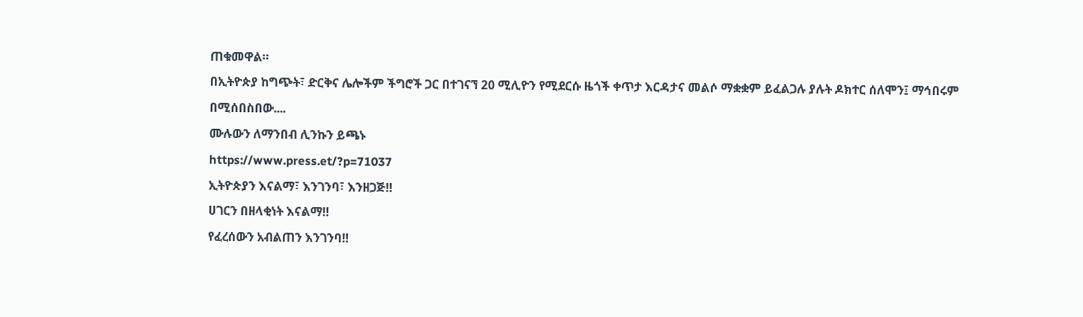ጠቁመዋል።
በኢትዮጵያ ከግጭት፣ ድርቅና ሌሎችም ችግሮች ጋር በተገናኘ 20 ሚሊዮን የሚደርሱ ዜጎች ቀጥታ እርዳታና መልሶ ማቋቋም ይፈልጋሉ ያሉት ዶክተር ሰለሞን፤ ማኅበሩም በሚሰበስበው....
ሙሉውን ለማንበብ ሊንኩን ይጫኑ
https://www.press.et/?p=71037
ኢትዮጵያን እናልማ፣ እንገንባ፣ እንዘጋጅ‼
ሀገርን በዘላቂነት እናልማ‼
የፈረሰውን አብልጠን እንገንባ‼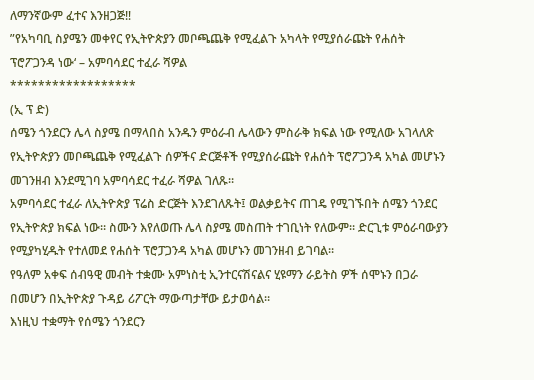ለማንኛውም ፈተና እንዘጋጅ‼
”የአካባቢ ስያሜን መቀየር የኢትዮጵያን መቦጫጨቅ የሚፈልጉ አካላት የሚያሰራጩት የሐሰት ፕሮፖጋንዳ ነው‘ – አምባሳደር ተፈራ ሻዎል
******************
(ኢ ፕ ድ)
ሰሜን ጎንደርን ሌላ ስያሜ በማላበስ አንዱን ምዕራብ ሌላውን ምስራቅ ክፍል ነው የሚለው አገላለጽ የኢትዮጵያን መቦጫጨቅ የሚፈልጉ ሰዎችና ድርጅቶች የሚያሰራጩት የሐሰት ፕሮፖጋንዳ አካል መሆኑን መገንዘብ እንደሚገባ አምባሳደር ተፈራ ሻዎል ገለጹ።
አምባሳደር ተፈራ ለኢትዮጵያ ፕሬስ ድርጅት እንደገለጹት፤ ወልቃይትና ጠገዴ የሚገኙበት ሰሜን ጎንደር የኢትዮጵያ ክፍል ነው። ስሙን እየለወጡ ሌላ ስያሜ መስጠት ተገቢነት የለውም። ድርጊቱ ምዕራባውያን የሚያካሂዱት የተለመደ የሐሰት ፕሮፓጋንዳ አካል መሆኑን መገንዘብ ይገባል።
የዓለም አቀፍ ሰብዓዊ መብት ተቋሙ አምነስቲ ኢንተርናሽናልና ሂዩማን ራይትስ ዎች ሰሞኑን በጋራ በመሆን በኢትዮጵያ ጉዳይ ሪፖርት ማውጣታቸው ይታወሳል።
እነዚህ ተቋማት የሰሜን ጎንደርን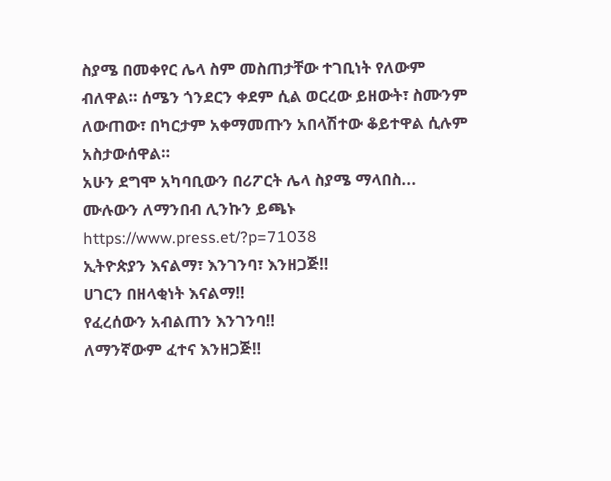ስያሜ በመቀየር ሌላ ስም መስጠታቸው ተገቢነት የለውም ብለዋል። ሰሜን ጎንደርን ቀደም ሲል ወርረው ይዘውት፣ ስሙንም ለውጠው፣ በካርታም አቀማመጡን አበላሽተው ቆይተዋል ሲሉም አስታውሰዋል።
አሁን ደግሞ አካባቢውን በሪፖርት ሌላ ስያሜ ማላበስ...
ሙሉውን ለማንበብ ሊንኩን ይጫኑ
https://www.press.et/?p=71038
ኢትዮጵያን እናልማ፣ እንገንባ፣ እንዘጋጅ‼
ሀገርን በዘላቂነት እናልማ‼
የፈረሰውን አብልጠን እንገንባ‼
ለማንኛውም ፈተና እንዘጋጅ‼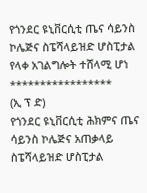የጎንደር ዩኒቨርሲቲ ጤና ሳይንስ ኮሌጅና ስፔሻላይዝድ ሆስፒታል የላቀ አገልግሎት ተሸላሚ ሆነ
*****************
(ኢ ፕ ድ)
የጎንደር ዩኒቨርሲቲ ሕክምና ጤና ሳይንስ ኮሌጅና አጠቃላይ ስፔሻላይዝድ ሆስፒታል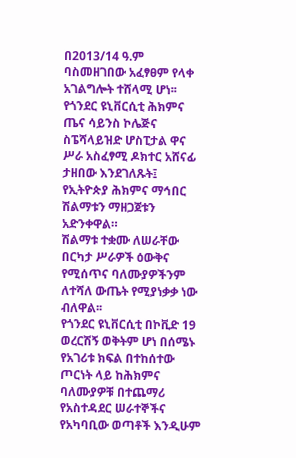በ2013/14 ዓ.ም ባስመዘገበው አፈፃፀም የላቀ አገልግሎት ተሸላሚ ሆነ፡፡
የጎንደር ዩኒቨርሲቲ ሕክምና ጤና ሳይንስ ኮሌጅና ስፔሻላይዝድ ሆስፒታል ዋና ሥራ አስፈፃሚ ዶክተር አሸናፊ ታዘበው እንደገለጹት፤ የኢትዮጵያ ሕክምና ማኅበር ሽልማቱን ማዘጋጀቱን አድንቀዋል።
ሽልማቱ ተቋሙ ለሠራቸው በርካታ ሥራዎች ዕውቅና የሚሰጥና ባለሙያዎችንም ለተሻለ ውጤት የሚያነቃቃ ነው ብለዋል፡፡
የጎንደር ዩኒቨርሲቲ በኮቪድ 19 ወረርሽኝ ወቅትም ሆነ በሰሜኑ የአገሪቱ ክፍል በተከሰተው ጦርነት ላይ ከሕክምና ባለሙያዎቹ በተጨማሪ የአስተዳደር ሠራተኞችና የአካባቢው ወጣቶች እንዲሁም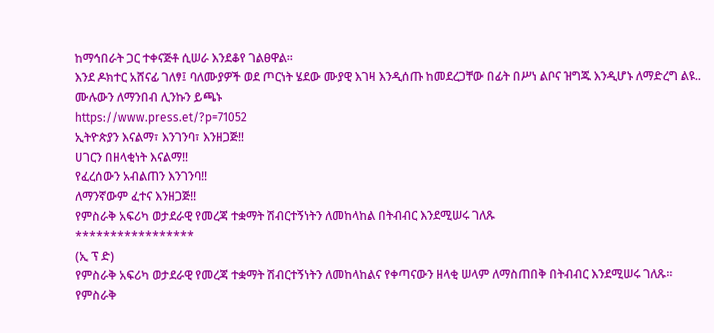ከማኅበራት ጋር ተቀናጅቶ ሲሠራ እንደቆየ ገልፀዋል፡፡
እንደ ዶክተር አሸናፊ ገለፃ፤ ባለሙያዎች ወደ ጦርነት ሄደው ሙያዊ እገዛ እንዲሰጡ ከመደረጋቸው በፊት በሥነ ልቦና ዝግጁ እንዲሆኑ ለማድረግ ልዩ..
ሙሉውን ለማንበብ ሊንኩን ይጫኑ
https://www.press.et/?p=71052
ኢትዮጵያን እናልማ፣ እንገንባ፣ እንዘጋጅ‼
ሀገርን በዘላቂነት እናልማ‼
የፈረሰውን አብልጠን እንገንባ‼
ለማንኛውም ፈተና እንዘጋጅ‼
የምስራቅ አፍሪካ ወታደራዊ የመረጃ ተቋማት ሽብርተኝነትን ለመከላከል በትብብር እንደሚሠሩ ገለጹ
*****************
(ኢ ፕ ድ)
የምስራቅ አፍሪካ ወታደራዊ የመረጃ ተቋማት ሽብርተኝነትን ለመከላከልና የቀጣናውን ዘላቂ ሠላም ለማስጠበቅ በትብብር እንደሚሠሩ ገለጹ።
የምስራቅ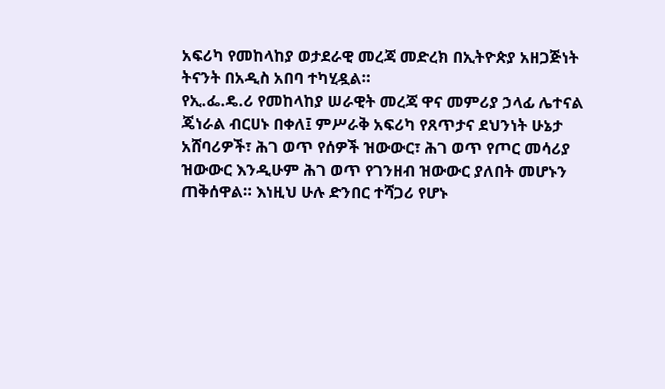አፍሪካ የመከላከያ ወታደራዊ መረጃ መድረክ በኢትዮጵያ አዘጋጅነት ትናንት በአዲስ አበባ ተካሂዷል።
የኢ.ፌ.ዴ.ሪ የመከላከያ ሠራዊት መረጃ ዋና መምሪያ ኃላፊ ሌተናል ጄነራል ብርሀኑ በቀለ፤ ምሥራቅ አፍሪካ የጸጥታና ደህንነት ሁኔታ አሸባሪዎች፣ ሕገ ወጥ የሰዎች ዝውውር፣ ሕገ ወጥ የጦር መሳሪያ ዝውውር እንዲሁም ሕገ ወጥ የገንዘብ ዝውውር ያለበት መሆኑን ጠቅሰዋል። እነዚህ ሁሉ ድንበር ተሻጋሪ የሆኑ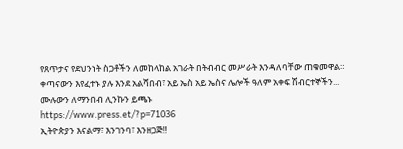የጸጥታና የደህንነት ስጋቶችን ለመከላከል አገራት በትብብር መሥራት እንዳለባቸው ጠቁመዋል።
ቀጣናውን እየፈተኑ ያሉ እንደ አልሻበብ፣ አይ ኤስ አይ ኤስና ሌሎች ዓለም አቀፍ ሽብርተኞችን...
ሙሉውን ለማንበብ ሊንኩን ይጫኑ
https://www.press.et/?p=71036
ኢትዮጵያን እናልማ፣ እንገንባ፣ እንዘጋጅ‼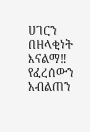ሀገርን በዘላቂነት እናልማ‼
የፈረሰውን አብልጠን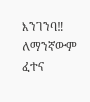እንገንባ‼
ለማንኛውም ፈተና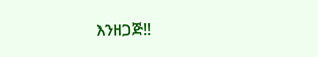እንዘጋጅ‼